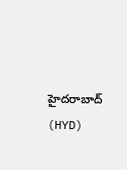హైదరాబాద్ (HYD)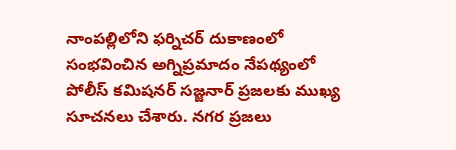నాంపల్లిలోని ఫర్నిచర్ దుకాణంలో సంభవించిన అగ్నిప్రమాదం నేపథ్యంలో పోలీస్ కమిషనర్ సజ్జనార్ ప్రజలకు ముఖ్య సూచనలు చేశారు. నగర ప్రజలు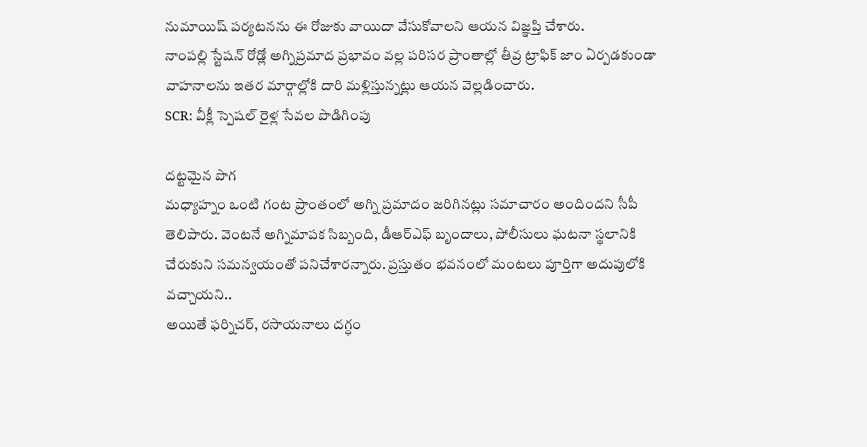నుమాయిష్ పర్యటనను ఈ రోజుకు వాయిదా వేసుకోవాలని ఆయన విజ్ఞప్తి చేశారు.
నాంపల్లి స్టేషన్ రోడ్లో అగ్నిప్రమాద ప్రభావం వల్ల పరిసర ప్రాంతాల్లో తీవ్ర ట్రాఫిక్ జాం ఏర్పడకుండా వాహనాలను ఇతర మార్గాల్లోకి దారి మళ్లిస్తున్నట్లు ఆయన వెల్లడించారు.
SCR: వీక్లీ స్పెషల్ రైళ్ల సేవల పొడిగింపు

దట్టమైన పొగ
మధ్యాహ్నం ఒంటి గంట ప్రాంతంలో అగ్ని ప్రమాదం జరిగినట్లు సమాచారం అందిందని సీపీ తెలిపారు. వెంటనే అగ్నిమాపక సిబ్బంది, డీఆర్ఎఫ్ బృందాలు, పోలీసులు ఘటనా స్థలానికి చేరుకుని సమన్వయంతో పనిచేశారన్నారు. ప్రస్తుతం భవనంలో మంటలు పూర్తిగా అదుపులోకి వచ్చాయని..
అయితే ఫర్నిచర్, రసాయనాలు దగ్ధం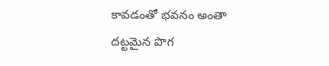కావడంతో భవనం అంతా దట్టమైన పొగ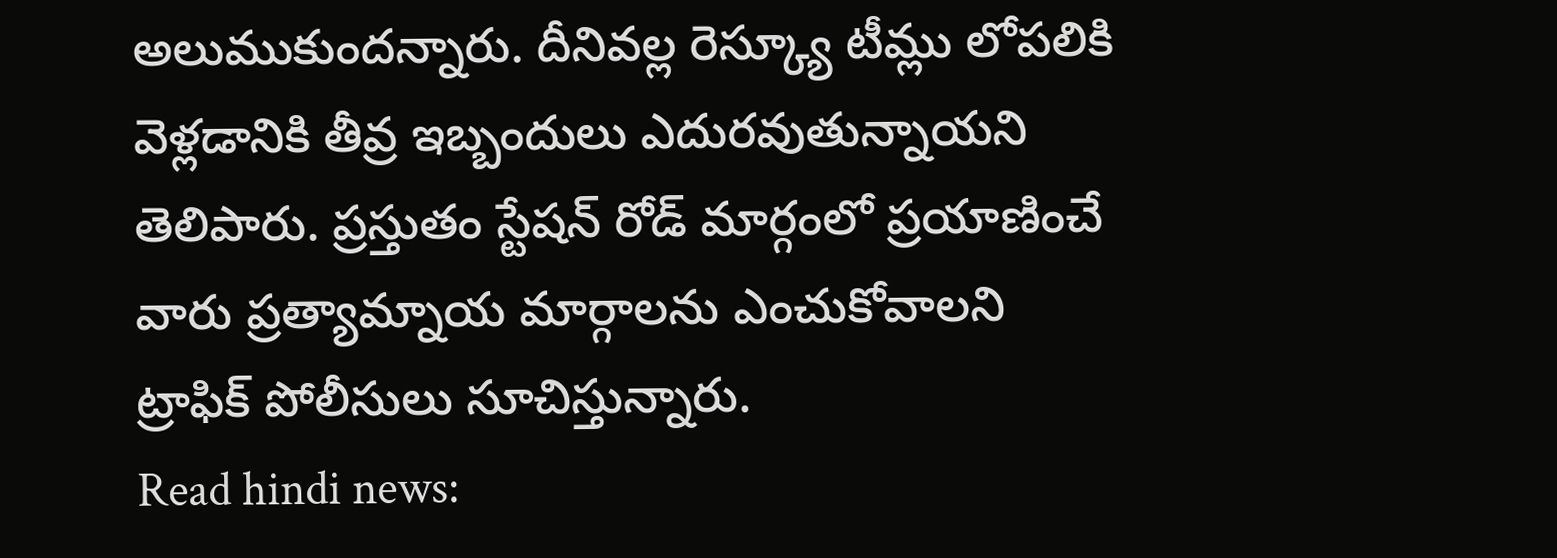అలుముకుందన్నారు. దీనివల్ల రెస్క్యూ టీమ్లు లోపలికి వెళ్లడానికి తీవ్ర ఇబ్బందులు ఎదురవుతున్నాయని తెలిపారు. ప్రస్తుతం స్టేషన్ రోడ్ మార్గంలో ప్రయాణించే వారు ప్రత్యామ్నాయ మార్గాలను ఎంచుకోవాలని ట్రాఫిక్ పోలీసులు సూచిస్తున్నారు.
Read hindi news: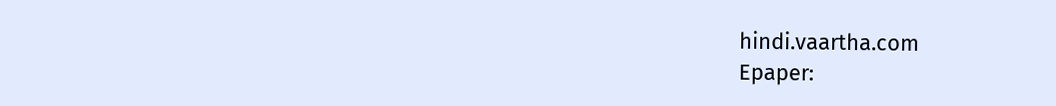hindi.vaartha.com
Epaper: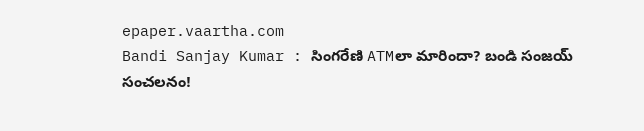epaper.vaartha.com
Bandi Sanjay Kumar : సింగరేణి ATMలా మారిందా? బండి సంజయ్ సంచలనం!